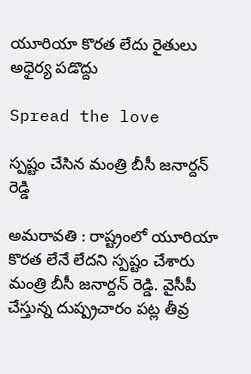యూరియా కొర‌త లేదు రైతులు అధైర్య ప‌డొద్దు

Spread the love

స్ప‌ష్టం చేసిన మంత్రి బీసీ జ‌నార్ద‌న్ రెడ్డి

అమ‌రావ‌తి : రాష్ట్రంలో యూరియా కొర‌త లేనే లేద‌ని స్ప‌ష్టం చేశారు మంత్రి బీసీ జ‌నార్ద‌న్ రెడ్డి. వైసీపీ చేస్తున్న దుష్ప్రచారం ప‌ట్ల తీవ్ర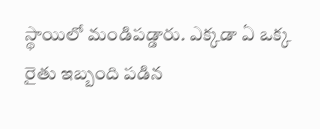స్థాయిలో మండిపడ్డారు. ఎక్క‌డా ఏ ఒక్క రైతు ఇబ్బంది ప‌డిన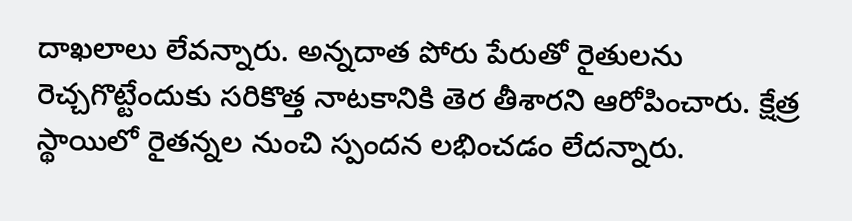దాఖ‌లాలు లేవ‌న్నారు. అన్నదాత పోరు పేరుతో రైతులను రెచ్చగొట్టేందుకు సరికొత్త నాటకానికి తెర తీశారని ఆరోపించారు. క్షేత్ర స్థాయిలో రైతన్నల నుంచి స్పందన ల‌భించ‌డం లేద‌న్నారు.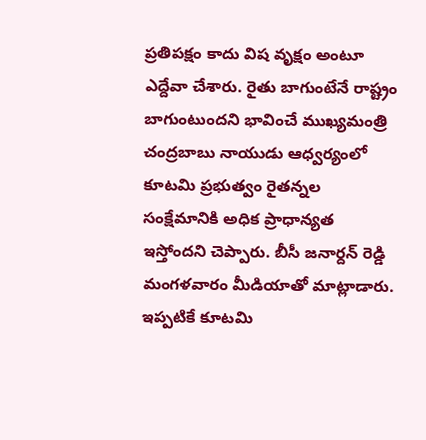ప్ర‌తిప‌క్షం కాదు విష వృక్షం అంటూ ఎద్దేవా చేశారు. రైతు బాగుంటేనే రాష్ట్రం బాగుంటుందని భావించే ముఖ్యమంత్రి చంద్రబాబు నాయుడు ఆధ్వర్యంలో కూటమి ప్రభుత్వం రైతన్నల సంక్షేమానికి అధిక ప్రాధాన్యత ఇస్తోంద‌ని చెప్పారు. బీసీ జ‌నార్ద‌న్ రెడ్డి మంగ‌ళ‌వారం మీడియాతో మాట్లాడారు. ఇప్పటికే కూటమి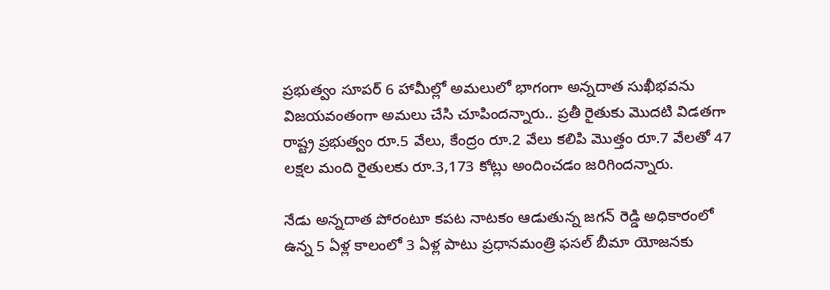ప్రభుత్వం సూపర్ 6 హామీల్లో అమలులో భాగంగా అన్నదాత సుఖీభవను విజయవంతంగా అమలు చేసి చూపిందన్నారు.. ప్రతీ రైతుకు మొదటి విడతగా రాష్ట్ర ప్రభుత్వం రూ.5 వేలు, కేంద్రం రూ.2 వేలు కలిపి మొత్తం రూ.7 వేలతో 47 లక్షల మంది రైతులకు రూ.3,173 కోట్లు అందించడం జరిగిందన్నారు.

నేడు అన్నదాత పోరంటూ కపట నాటకం ఆడుతున్న జగ‌న్ రెడ్డి అధికారంలో ఉన్న 5 ఏళ్ల కాలంలో 3 ఏళ్ల పాటు ప్రధానమంత్రి ఫసల్ బీమా యోజనకు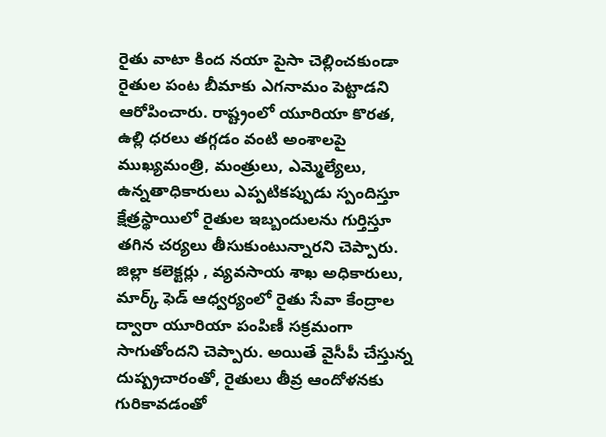రైతు వాటా కింద నయా పైసా చెల్లించకుండా రైతుల పంట బీమాకు ఎగనామం పెట్టాడ‌ని ఆరోపించారు. రాష్ట్రంలో యూరియా కొరత, ఉల్లి ధరలు తగ్గడం వంటి అంశాలపై ముఖ్యమంత్రి, మంత్రులు, ఎమ్మెల్యేలు, ఉన్నతాధికారులు ఎప్పటికప్పుడు స్పందిస్తూ క్షేత్రస్థాయిలో రైతుల ఇబ్బందులను గుర్తిస్తూ తగిన చర్యలు తీసుకుంటున్నారని చెప్పారు. జిల్లా కలెక్టర్లు , వ్యవసాయ శాఖ అధికారులు, మార్క్ ఫెడ్ ఆధ్వర్యంలో రైతు సేవా కేంద్రాల ద్వారా యూరియా పంపిణీ సక్రమంగా సాగుతోంద‌ని చెప్పారు. అయితే వైసీపీ చేస్తున్న దుష్ప్రచారంతో, రైతులు తీవ్ర ఆందోళనకు గురికావడంతో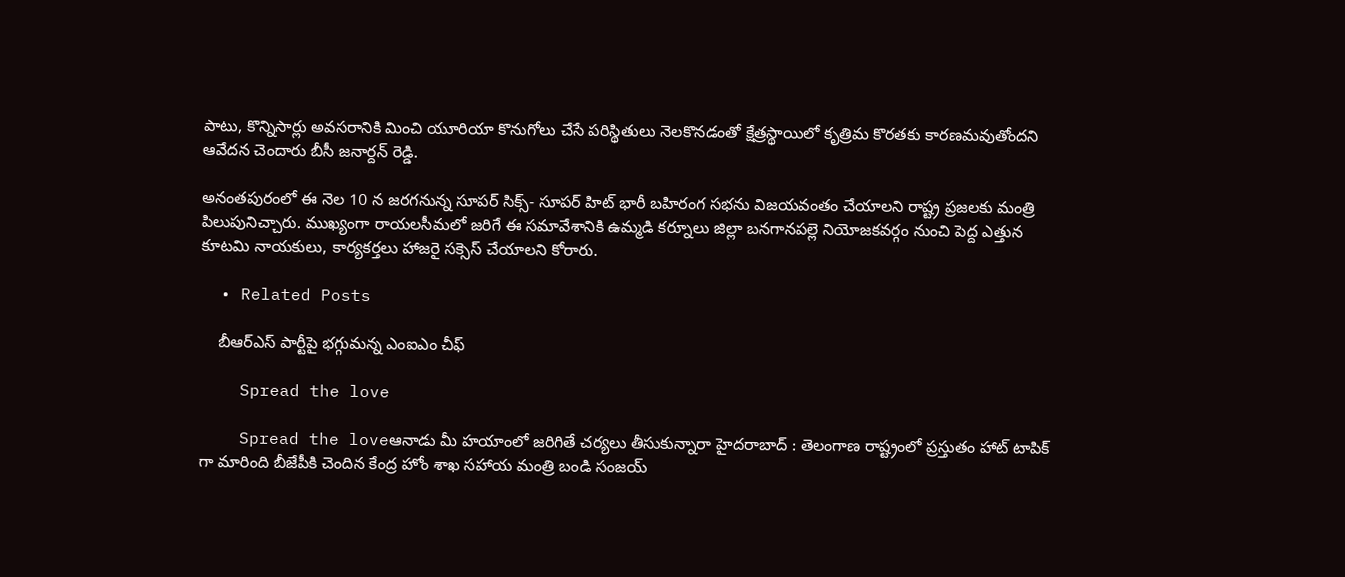పాటు, కొన్నిసార్లు అవసరానికి మించి యూరియా కొనుగోలు చేసే పరిస్థితులు నెలకొనడంతో క్షేత్రస్థాయిలో కృత్రిమ కొరతకు కారణమవుతోందని ఆవేద‌న చెందారు బీసీ జ‌నార్ద‌న్ రెడ్డి.

అనంతపురంలో ఈ నెల 10 న జరగనున్న సూపర్ సిక్స్- సూపర్ హిట్ భారీ బహిరంగ సభను విజయవంతం చేయాలని రాష్ట్ర ప్రజలకు మంత్రి పిలుపునిచ్చారు. ముఖ్యంగా రాయలసీమలో జరిగే ఈ సమావేశానికి ఉమ్మడి కర్నూలు జిల్లా బనగానపల్లె నియోజకవర్గం నుంచి పెద్ద ఎత్తున కూటమి నాయకులు, కార్యకర్తలు హాజరై స‌క్సెస్ చేయాల‌ని కోరారు.

  • Related Posts

    బీఆర్ఎస్ పార్టీపై భ‌గ్గుమ‌న్న ఎంఐఎం చీఫ్

    Spread the love

    Spread the loveఆనాడు మీ హ‌యాంలో జ‌రిగితే చ‌ర్య‌లు తీసుకున్నారా హైద‌రాబాద్ : తెలంగాణ రాష్ట్రంలో ప్ర‌స్తుతం హాట్ టాపిక్ గా మారింది బీజేపీకి చెందిన కేంద్ర హోం శాఖ స‌హాయ మంత్రి బండి సంజ‌య్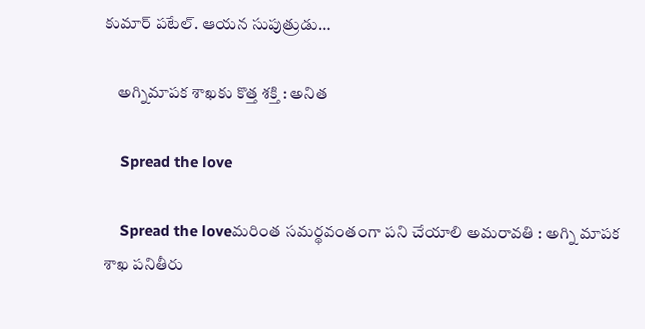కుమార్ ప‌టేల్. ఆయ‌న సుపుత్రుడు…

    అగ్నిమాపక శాఖకు కొత్త శక్తి : అనిత

    Spread the love

    Spread the loveమ‌రింత స‌మ‌ర్థ‌వంతంగా ప‌ని చేయాలి అమ‌రావ‌తి : అగ్ని మాప‌క శాఖ ప‌నితీరు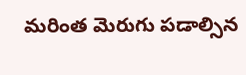మ‌రింత మెరుగు ప‌డాల్సిన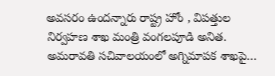అవ‌స‌రం ఉంద‌న్నారు రాష్ట్ర హోం , విప‌త్తుల నిర్వ‌హ‌ణ శాఖ మంత్రి వంగ‌ల‌పూడి అనిత‌. అమ‌రావ‌తి స‌చివాల‌యంలో అగ్నిమాపక శాఖపై…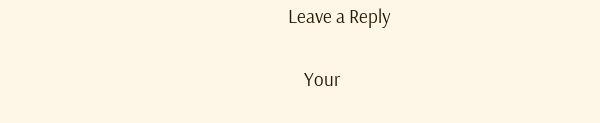Leave a Reply

    Your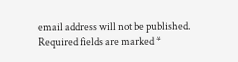email address will not be published. Required fields are marked *